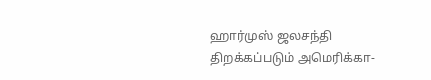ஹார்முஸ் ஜலசந்தி திறக்கப்படும் அமெரிக்கா-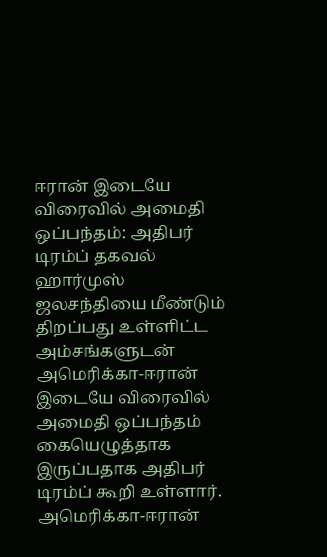ஈரான் இடையே விரைவில் அமைதி ஒப்பந்தம்: அதிபர் டிரம்ப் தகவல்
ஹார்முஸ் ஜலசந்தியை மீண்டும் திறப்பது உள்ளிட்ட அம்சங்களுடன் அமெரிக்கா-ஈரான் இடையே விரைவில் அமைதி ஒப்பந்தம் கையெழுத்தாக இருப்பதாக அதிபர் டிரம்ப் கூறி உள்ளார். அமெரிக்கா-ஈரான்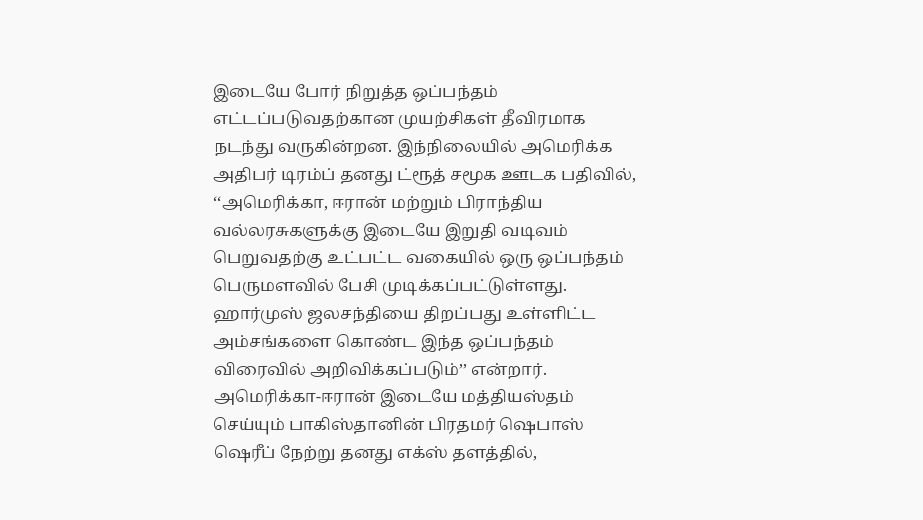இடையே போர் நிறுத்த ஒப்பந்தம் எட்டப்படுவதற்கான முயற்சிகள் தீவிரமாக நடந்து வருகின்றன. இந்நிலையில் அமெரிக்க அதிபர் டிரம்ப் தனது ட்ரூத் சமூக ஊடக பதிவில், ‘‘அமெரிக்கா, ஈரான் மற்றும் பிராந்திய வல்லரசுகளுக்கு இடையே இறுதி வடிவம் பெறுவதற்கு உட்பட்ட வகையில் ஒரு ஒப்பந்தம் பெருமளவில் பேசி முடிக்கப்பட்டுள்ளது.
ஹார்முஸ் ஜலசந்தியை திறப்பது உள்ளிட்ட அம்சங்களை கொண்ட இந்த ஒப்பந்தம் விரைவில் அறிவிக்கப்படும்’’ என்றார். அமெரிக்கா-ஈரான் இடையே மத்தியஸ்தம் செய்யும் பாகிஸ்தானின் பிரதமர் ஷெபாஸ் ஷெரீப் நேற்று தனது எக்ஸ் தளத்தில்,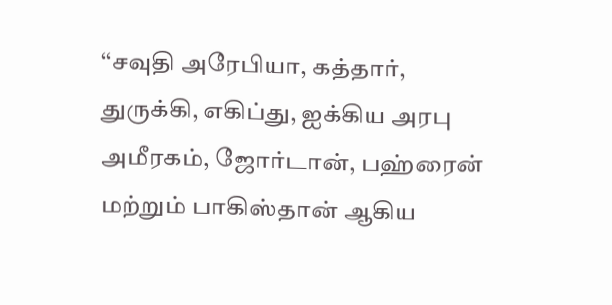‘‘சவுதி அரேபியா, கத்தார், துருக்கி, எகிப்து, ஐக்கிய அரபு அமீரகம், ஜோர்டான், பஹ்ரைன் மற்றும் பாகிஸ்தான் ஆகிய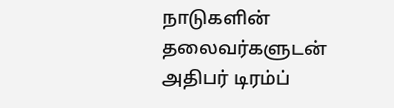நாடுகளின் தலைவர்களுடன் அதிபர் டிரம்ப்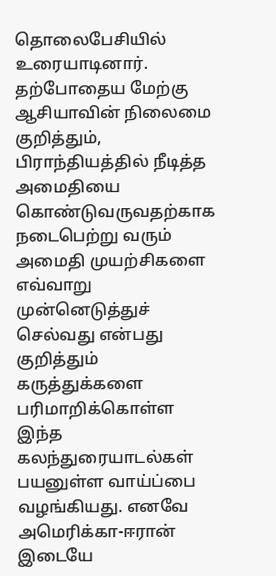தொலைபேசியில் உரையாடினார்.
தற்போதைய மேற்கு ஆசியாவின் நிலைமை குறித்தும், பிராந்தியத்தில் நீடித்த அமைதியை கொண்டுவருவதற்காக நடைபெற்று வரும் அமைதி முயற்சிகளை எவ்வாறு முன்னெடுத்துச் செல்வது என்பது குறித்தும் கருத்துக்களை பரிமாறிக்கொள்ள இந்த கலந்துரையாடல்கள் பயனுள்ள வாய்ப்பை வழங்கியது. எனவே அமெரிக்கா-ஈரான் இடையே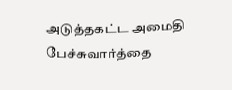அடுத்தகட்ட அமைதி பேச்சுவார்த்தை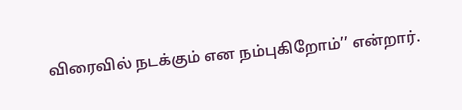விரைவில் நடக்கும் என நம்புகிறோம்’’ என்றார்.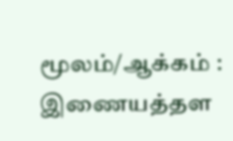மூலம்/ஆக்கம் : இணையத்தள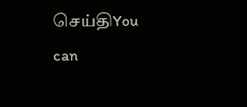செய்திYou can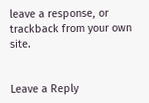leave a response, or trackback from your own site.


Leave a Reply